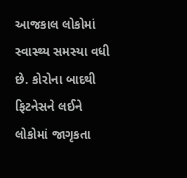આજકાલ લોકોમાં સ્વાસ્થ્ય સમસ્યા વધી છે. કોરોના બાદથી ફિટનેસને લઈને લોકોમાં જાગૃકતા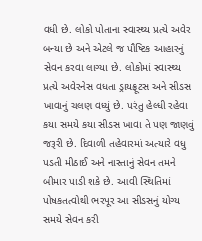વધી છે. લોકો પોતાના સ્વાસ્થ્ય પ્રત્યે અવેર બન્યા છે અને એટલે જ પૌષ્ટિક આહારનું સેવન કરવા લાગ્યા છે. લોકોમાં સ્વાસ્થ્ય પ્રત્યે અવેરનેસ વધતા ડ્રાયફ્રૂટસ અને સીડસ ખાવાનું ચલણ વધ્યું છે. પરંતુ હેલ્ધી રહેવા કયા સમયે કયા સીડસ ખાવા તે પણ જાણવું જરૂરી છે. દિવાળી તહેવારમાં અત્યારે વધુ પડતી મીઠાઈ અને નાસ્તાનું સેવન તમને બીમાર પાડી શકે છે. આવી સ્થિતિમાં પોષકતત્વોથી ભરપૂર આ સીડસનું યોગ્ય સમયે સેવન કરી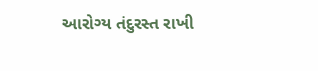આરોગ્ય તંદુરસ્ત રાખી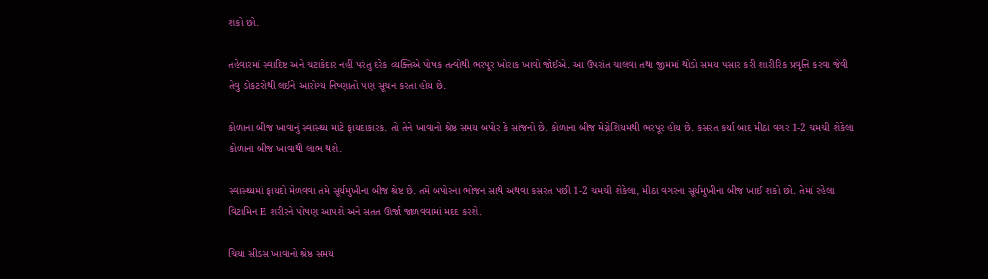શકો છો.

તહેવારમાં સ્વાદિષ્ટ અને ચટાકેદાર નહીં પરંતુ દરેક વ્યક્તિએ પોષક તત્વોથી ભરપૂર ખોરાક ખાવો જોઈએ. આ ઉપરાંત ચાલવા તથા જીમમાં થોડો સમય પસાર કરી શારીરિક પ્રવૃત્તિ કરવા જેવી તેવુ ડોકટરોથી લઈને આરોગ્ય નિષ્ણાતો પણ સૂચન કરતા હોય છે.

કોળાના બીજ ખાવાનું સ્વાસ્થ્ય માટે ફાયદાકારક. તો તેને ખાવાનો શ્રેષ્ઠ સમય બપોર કે સાંજનો છે. કોળાના બીજ મેગ્નેશિયમથી ભરપૂર હોય છે. કસરત કર્યા બાદ મીઠા વગર 1-2 ચમચી શેકેલા કોળાના બીજ ખાવાથી લાભ થશે.

સ્વાસ્થ્યમાં ફાયદો મેળવવા તમે સૂર્યમુખીના બીજ શ્રેષ્ટ છે. તમે બપોરના ભોજન સાથે અથવા કસરત પછી 1-2 ચમચી શેકેલા, મીઠા વગરના સૂર્યમુખીના બીજ ખાઈ શકો છો. તેમાં રહેલા વિટામિન E શરીરને પોષણ આપશે અને સતત ઊર્જા જાળવવામાં મદદ કરશે.

ચિયા સીડસ ખાવાનો શ્રેષ્ઠ સમય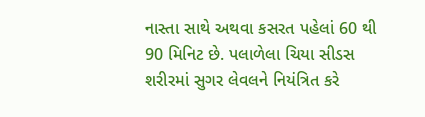નાસ્તા સાથે અથવા કસરત પહેલાં 60 થી 90 મિનિટ છે. પલાળેલા ચિયા સીડસ શરીરમાં સુગર લેવલને નિયંત્રિત કરે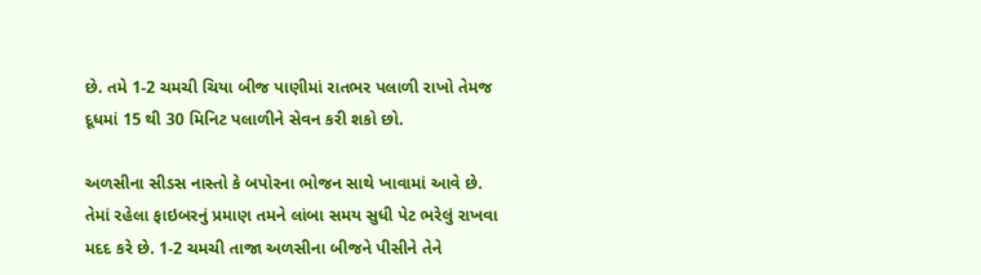છે. તમે 1-2 ચમચી ચિયા બીજ પાણીમાં રાતભર પલાળી રાખો તેમજ દૂધમાં 15 થી 30 મિનિટ પલાળીને સેવન કરી શકો છો.

અળસીના સીડસ નાસ્તો કે બપોરના ભોજન સાથે ખાવામાં આવે છે. તેમાં રહેલા ફાઇબરનું પ્રમાણ તમને લાંબા સમય સુધી પેટ ભરેલું રાખવા મદદ કરે છે. 1-2 ચમચી તાજા અળસીના બીજને પીસીને તેને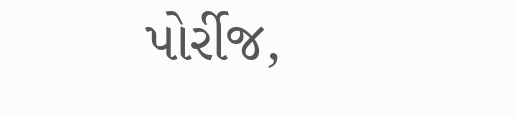પોર્રીજ,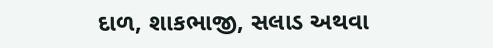દાળ, શાકભાજી, સલાડ અથવા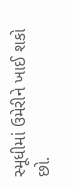સ્મૂધીમાં ઉમેરીને ખાઈ શકો છો.